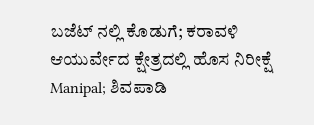ಬಜೆಟ್ ನಲ್ಲಿ ಕೊಡುಗೆ; ಕರಾವಳಿ ಆಯುರ್ವೇದ ಕ್ಷೇತ್ರದಲ್ಲಿ ಹೊಸ ನಿರೀಕ್ಷೆ
Manipal; ಶಿವಪಾಡಿ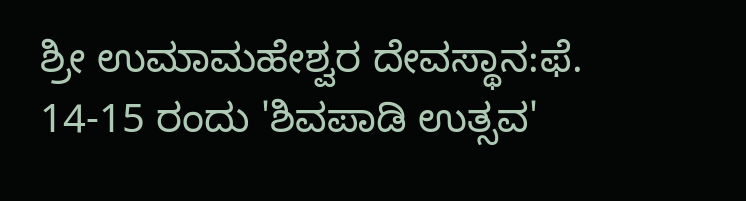ಶ್ರೀ ಉಮಾಮಹೇಶ್ವರ ದೇವಸ್ಥಾನ:ಫೆ. 14-15 ರಂದು 'ಶಿವಪಾಡಿ ಉತ್ಸವ'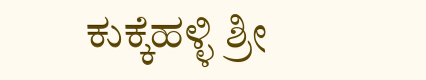ಕುಕ್ಕೆಹಳ್ಳಿ ಶ್ರೀ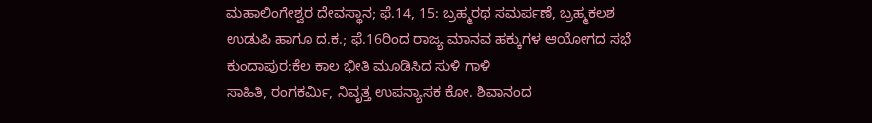ಮಹಾಲಿಂಗೇಶ್ವರ ದೇವಸ್ಥಾನ; ಫೆ.14, 15: ಬ್ರಹ್ಮರಥ ಸಮರ್ಪಣೆ, ಬ್ರಹ್ಮಕಲಶ
ಉಡುಪಿ ಹಾಗೂ ದ.ಕ.; ಫೆ.16ರಿಂದ ರಾಜ್ಯ ಮಾನವ ಹಕ್ಕುಗಳ ಆಯೋಗದ ಸಭೆ
ಕುಂದಾಪುರ:ಕೆಲ ಕಾಲ ಭೀತಿ ಮೂಡಿಸಿದ ಸುಳಿ ಗಾಳಿ
ಸಾಹಿತಿ, ರಂಗಕರ್ಮಿ, ನಿವೃತ್ತ ಉಪನ್ಯಾಸಕ ಕೋ. ಶಿವಾನಂದ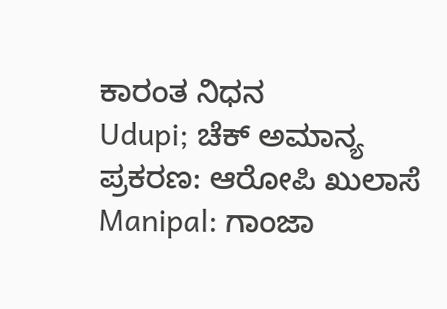ಕಾರಂತ ನಿಧನ
Udupi; ಚೆಕ್ ಅಮಾನ್ಯ ಪ್ರಕರಣ: ಆರೋಪಿ ಖುಲಾಸೆ
Manipal: ಗಾಂಜಾ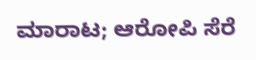ಮಾರಾಟ; ಆರೋಪಿ ಸೆರೆ